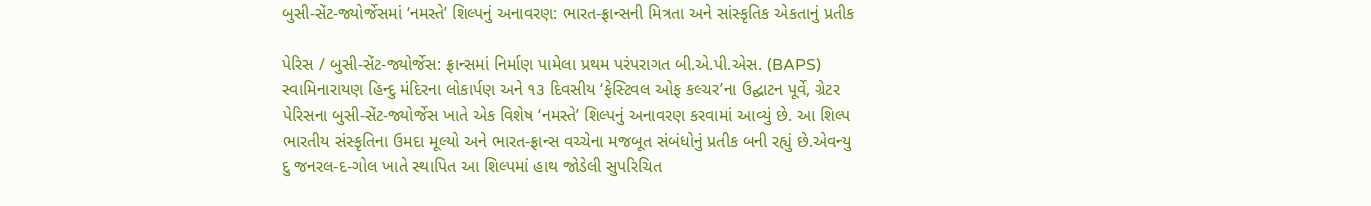બુસી-સેંટ-જ્યોર્જેસમાં ‘નમસ્તે’ શિલ્પનું અનાવરણ: ભારત-ફ્રાન્સની મિત્રતા અને સાંસ્કૃતિક એકતાનું પ્રતીક

પેરિસ / બુસી-સેંટ-જ્યોર્જેસ: ફ્રાન્સમાં નિર્માણ પામેલા પ્રથમ પરંપરાગત બી.એ.પી.એસ. (BAPS) સ્વામિનારાયણ હિન્દુ મંદિરના લોકાર્પણ અને ૧૩ દિવસીય ‘ફેસ્ટિવલ ઓફ કલ્ચર’ના ઉદ્ઘાટન પૂર્વે, ગ્રેટર પેરિસના બુસી-સેંટ-જ્યોર્જેસ ખાતે એક વિશેષ ‘નમસ્તે’ શિલ્પનું અનાવરણ કરવામાં આવ્યું છે. આ શિલ્પ ભારતીય સંસ્કૃતિના ઉમદા મૂલ્યો અને ભારત-ફ્રાન્સ વચ્ચેના મજબૂત સંબંધોનું પ્રતીક બની રહ્યું છે.એવન્યુ દુ જનરલ-દ-ગોલ ખાતે સ્થાપિત આ શિલ્પમાં હાથ જોડેલી સુપરિચિત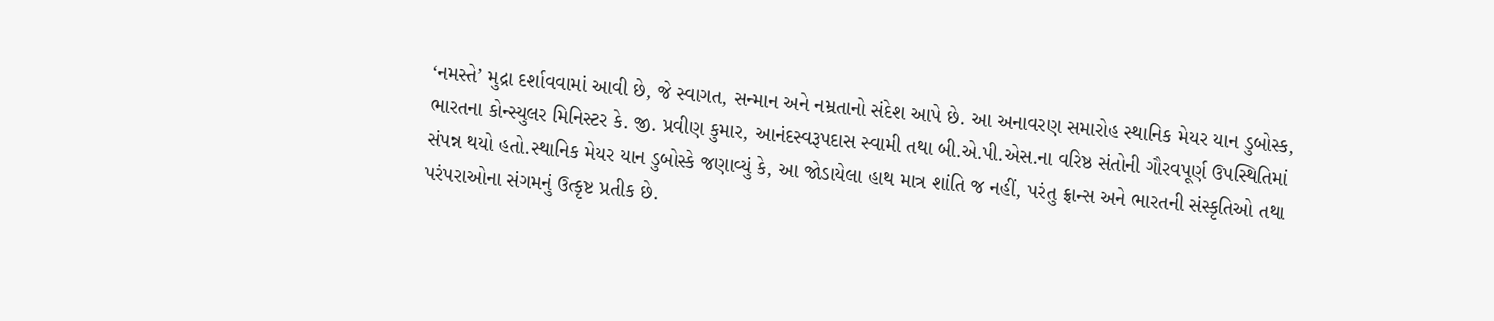‘નમસ્તે’ મુદ્રા દર્શાવવામાં આવી છે, જે સ્વાગત, સન્માન અને નમ્રતાનો સંદેશ આપે છે. આ અનાવરણ સમારોહ સ્થાનિક મેયર યાન ડુબોસ્ક, ભારતના કોન્સ્યુલર મિનિસ્ટર કે. જી. પ્રવીણ કુમાર, આનંદસ્વરૂપદાસ સ્વામી તથા બી.એ.પી.એસ.ના વરિષ્ઠ સંતોની ગૌરવપૂર્ણ ઉપસ્થિતિમાં સંપન્ન થયો હતો.સ્થાનિક મેયર યાન ડુબોસ્કે જણાવ્યું કે, આ જોડાયેલા હાથ માત્ર શાંતિ જ નહીં, પરંતુ ફ્રાન્સ અને ભારતની સંસ્કૃતિઓ તથા પરંપરાઓના સંગમનું ઉત્કૃષ્ટ પ્રતીક છે.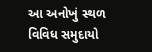આ અનોખું સ્થળ વિવિધ સમુદાયો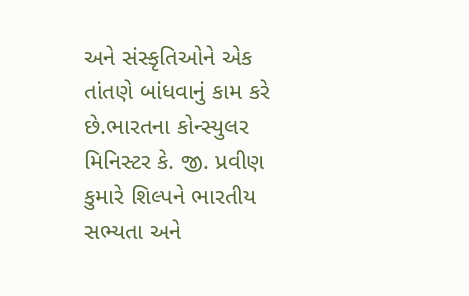અને સંસ્કૃતિઓને એક તાંતણે બાંધવાનું કામ કરે છે.ભારતના કોન્સ્યુલર મિનિસ્ટર કે. જી. પ્રવીણ કુમારે શિલ્પને ભારતીય સભ્યતા અને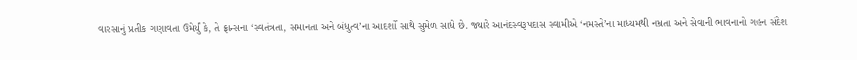વારસાનું પ્રતીક ગણાવતા ઉમેર્યું કે, તે ફ્રાન્સના ‘સ્વતંત્રતા, સમાનતા અને બંધુત્વ’ના આદર્શો સાથે સુમેળ સાધે છે. જ્યારે આનંદસ્વરૂપદાસ સ્વામીએ ‘નમસ્તે’ના માધ્યમથી નમ્રતા અને સેવાની ભાવનાનો ગહન સંદેશ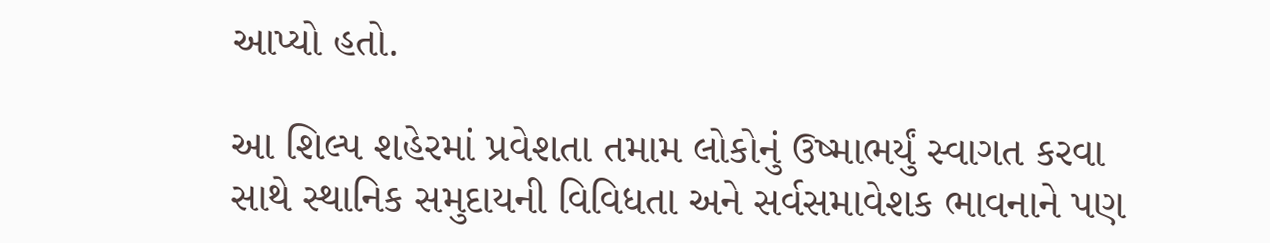આપ્યો હતો.

આ શિલ્પ શહેરમાં પ્રવેશતા તમામ લોકોનું ઉષ્માભર્યું સ્વાગત કરવા સાથે સ્થાનિક સમુદાયની વિવિધતા અને સર્વસમાવેશક ભાવનાને પણ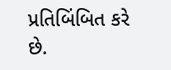પ્રતિબિંબિત કરે છે.